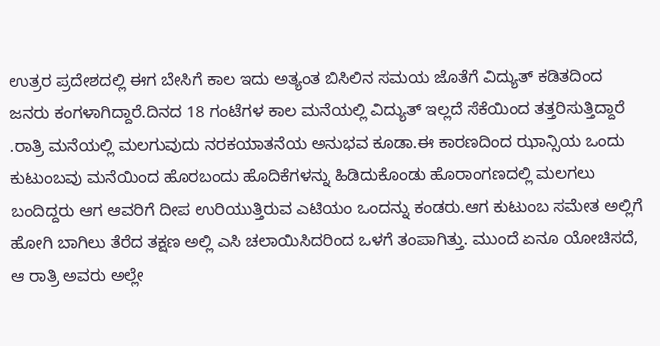ಉತ್ರರ ಪ್ರದೇಶದಲ್ಲಿ ಈಗ ಬೇಸಿಗೆ ಕಾಲ ಇದು ಅತ್ಯಂತ ಬಿಸಿಲಿನ ಸಮಯ ಜೊತೆಗೆ ವಿದ್ಯುತ್ ಕಡಿತದಿಂದ ಜನರು ಕಂಗಳಾಗಿದ್ದಾರೆ.ದಿನದ 18 ಗಂಟೆಗಳ ಕಾಲ ಮನೆಯಲ್ಲಿ ವಿದ್ಯುತ್ ಇಲ್ಲದೆ ಸೆಕೆಯಿಂದ ತತ್ತರಿಸುತ್ತಿದ್ದಾರೆ .ರಾತ್ರಿ ಮನೆಯಲ್ಲಿ ಮಲಗುವುದು ನರಕಯಾತನೆಯ ಅನುಭವ ಕೂಡಾ.ಈ ಕಾರಣದಿಂದ ಝಾನ್ಸಿಯ ಒಂದು ಕುಟುಂಬವು ಮನೆಯಿಂದ ಹೊರಬಂದು ಹೊದಿಕೆಗಳನ್ನು ಹಿಡಿದುಕೊಂಡು ಹೊರಾಂಗಣದಲ್ಲಿ ಮಲಗಲು ಬಂದಿದ್ದರು ಆಗ ಆವರಿಗೆ ದೀಪ ಉರಿಯುತ್ತಿರುವ ಎಟಿಯಂ ಒಂದನ್ನು ಕಂಡರು.ಆಗ ಕುಟುಂಬ ಸಮೇತ ಅಲ್ಲಿಗೆ ಹೋಗಿ ಬಾಗಿಲು ತೆರೆದ ತಕ್ಷಣ ಅಲ್ಲಿ ಎಸಿ ಚಲಾಯಿಸಿದರಿಂದ ಒಳಗೆ ತಂಪಾಗಿತ್ತು. ಮುಂದೆ ಏನೂ ಯೋಚಿಸದೆ, ಆ ರಾತ್ರಿ ಅವರು ಅಲ್ಲೇ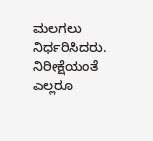ಮಲಗಲು ನಿರ್ಧರಿಸಿದರು. ನಿರೀಕ್ಷೆಯಂತೆ ಎಲ್ಲರೂ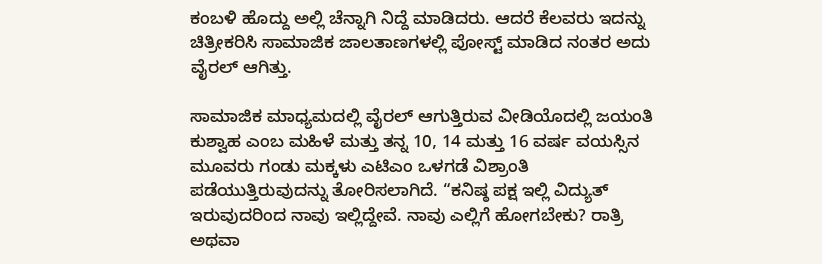ಕಂಬಳಿ ಹೊದ್ದು ಅಲ್ಲಿ ಚೆನ್ನಾಗಿ ನಿದ್ದೆ ಮಾಡಿದರು. ಆದರೆ ಕೆಲವರು ಇದನ್ನು ಚಿತ್ರೀಕರಿಸಿ ಸಾಮಾಜಿಕ ಜಾಲತಾಣಗಳಲ್ಲಿ ಪೋಸ್ಟ್ ಮಾಡಿದ ನಂತರ ಅದು ವೈರಲ್ ಆಗಿತ್ತು.

ಸಾಮಾಜಿಕ ಮಾಧ್ಯಮದಲ್ಲಿ ವೈರಲ್ ಆಗುತ್ತಿರುವ ವೀಡಿಯೊದಲ್ಲಿ ಜಯಂತಿ ಕುಶ್ವಾಹ ಎಂಬ ಮಹಿಳೆ ಮತ್ತು ತನ್ನ 10, 14 ಮತ್ತು 16 ವರ್ಷ ವಯಸ್ಸಿನ ಮೂವರು ಗಂಡು ಮಕ್ಕಳು ಎಟಿಎಂ ಒಳಗಡೆ ವಿಶ್ರಾಂತಿ ಪಡೆಯುತ್ತಿರುವುದನ್ನು ತೋರಿಸಲಾಗಿದೆ. “ಕನಿಷ್ಠ ಪಕ್ಷ ಇಲ್ಲಿ ವಿದ್ಯುತ್ ಇರುವುದರಿಂದ ನಾವು ಇಲ್ಲಿದ್ದೇವೆ. ನಾವು ಎಲ್ಲಿಗೆ ಹೋಗಬೇಕು? ರಾತ್ರಿ ಅಥವಾ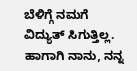ಬೆಳಿಗ್ಗೆ ನಮಗೆ ವಿದ್ಯುತ್ ಸಿಗುತ್ತಿಲ್ಲ. ಹಾಗಾಗಿ ನಾನು, ನನ್ನ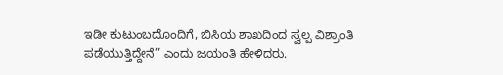ಇಡೀ ಕುಟುಂಬದೊಂದಿಗೆ, ಬಿಸಿಯ ಶಾಖದಿಂದ ಸ್ವಲ್ಪ ವಿಶ್ರಾಂತಿ ಪಡೆಯುತ್ತಿದ್ದೇನೆ” ಎಂದು ಜಯಂತಿ ಹೇಳಿದರು.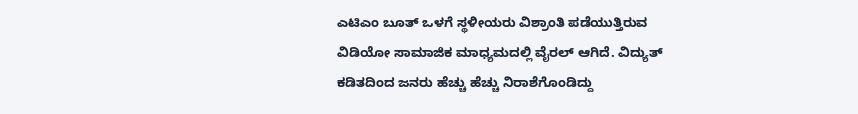ಎಟಿಎಂ ಬೂತ್ ಒಳಗೆ ಸ್ಥಳೀಯರು ವಿಶ್ರಾಂತಿ ಪಡೆಯುತ್ತಿರುವ ವಿಡಿಯೋ ಸಾಮಾಜಿಕ ಮಾಧ್ಯಮದಲ್ಲಿ ವೈರಲ್ ಆಗಿದೆ. ವಿದ್ಯುತ್ ಕಡಿತದಿಂದ ಜನರು ಹೆಚ್ಚು ಹೆಚ್ಚು ನಿರಾಶೆಗೊಂಡಿದ್ದು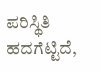ಪರಿಸ್ಥಿತಿ ಹದಗೆಟ್ಟಿದೆ,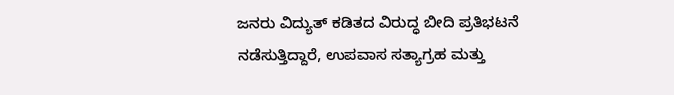ಜನರು ವಿದ್ಯುತ್ ಕಡಿತದ ವಿರುದ್ಧ ಬೀದಿ ಪ್ರತಿಭಟನೆ ನಡೆಸುತ್ತಿದ್ದಾರೆ, ಉಪವಾಸ ಸತ್ಯಾಗ್ರಹ ಮತ್ತು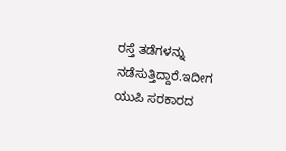ರಸ್ತೆ ತಡೆಗಳನ್ನು ನಡೆಸುತ್ತಿದ್ದಾರೆ.ಇದೀಗ ಯುಪಿ ಸರಕಾರದ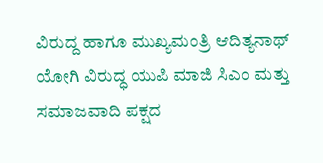ವಿರುದ್ದ ಹಾಗೂ ಮುಖ್ಯಮಂತ್ರಿ ಆದಿತ್ಯನಾಥ್ ಯೋಗಿ ವಿರುದ್ಧ ಯುಪಿ ಮಾಜಿ ಸಿಎಂ ಮತ್ತು ಸಮಾಜವಾದಿ ಪಕ್ಷದ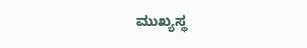ಮುಖ್ಯಸ್ಥ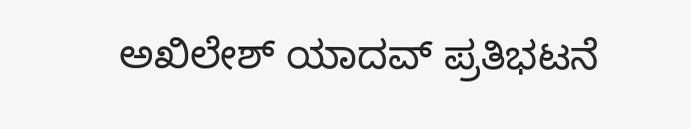ಅಖಿಲೇಶ್ ಯಾದವ್ ಪ್ರತಿಭಟನೆ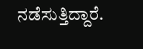ನಡೆಸುತ್ತಿದ್ದಾರೆ.